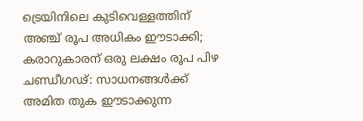ട്രെയിനിലെ കുടിവെള്ളത്തിന് അഞ്ച് രൂപ അധികം ഈടാക്കി; കരാറുകാരന് ഒരു ലക്ഷം രൂപ പിഴ
ചണ്ഡീഗഢ്: സാധനങ്ങൾക്ക് അമിത തുക ഈടാക്കുന്ന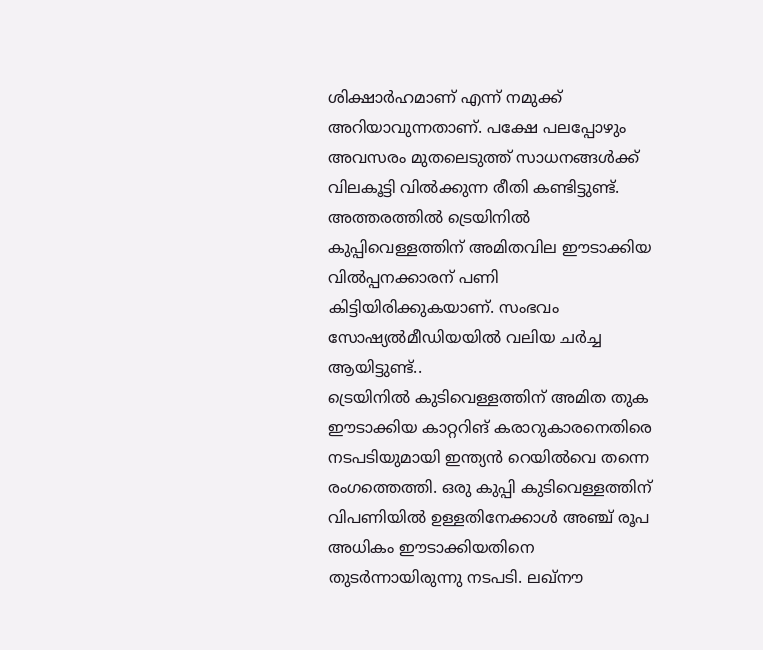ശിക്ഷാർഹമാണ് എന്ന് നമുക്ക് അറിയാവുന്നതാണ്. പക്ഷേ പലപ്പോഴും അവസരം മുതലെടുത്ത് സാധനങ്ങൾക്ക് വിലകൂട്ടി വിൽക്കുന്ന രീതി കണ്ടിട്ടുണ്ട്. അത്തരത്തിൽ ട്രെയിനിൽ കുപ്പിവെള്ളത്തിന് അമിതവില ഈടാക്കിയ വിൽപ്പനക്കാരന് പണി കിട്ടിയിരിക്കുകയാണ്. സംഭവം സോഷ്യൽമീഡിയയിൽ വലിയ ചർച്ച ആയിട്ടുണ്ട്..
ട്രെയിനിൽ കുടിവെള്ളത്തിന് അമിത തുക ഈടാക്കിയ കാറ്ററിങ് കരാറുകാരനെതിരെ നടപടിയുമായി ഇന്ത്യൻ റെയിൽവെ തന്നെ രംഗത്തെത്തി. ഒരു കുപ്പി കുടിവെള്ളത്തിന് വിപണിയിൽ ഉള്ളതിനേക്കാൾ അഞ്ച് രൂപ അധികം ഈടാക്കിയതിനെ തുടർന്നായിരുന്നു നടപടി. ലഖ്നൗ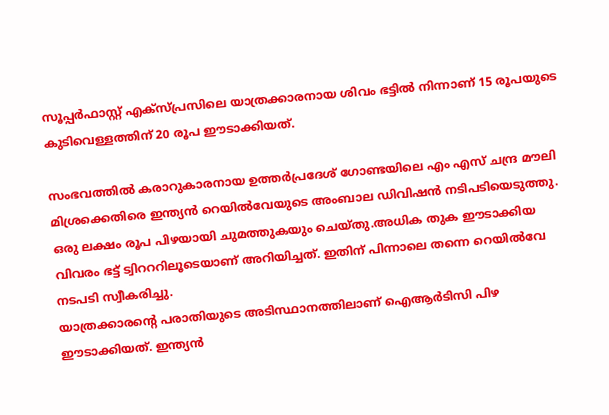സൂപ്പർഫാസ്റ്റ് എക്സ്പ്രസിലെ യാത്രക്കാരനായ ശിവം ഭട്ടിൽ നിന്നാണ് 15 രൂപയുടെ കുടിവെള്ളത്തിന് 20 രൂപ ഈടാക്കിയത്.

സംഭവത്തിൽ കരാറുകാരനായ ഉത്തർപ്രദേശ് ഗോണ്ടയിലെ എം എസ് ചന്ദ്ര മൗലി മിശ്രക്കെതിരെ ഇന്ത്യൻ റെയിൽവേയുടെ അംബാല ഡിവിഷൻ നടിപടിയെടുത്തു. ഒരു ലക്ഷം രൂപ പിഴയായി ചുമത്തുകയും ചെയ്തു.അധിക തുക ഈടാക്കിയ വിവരം ഭട്ട് ട്വിറററിലൂടെയാണ് അറിയിച്ചത്. ഇതിന് പിന്നാലെ തന്നെ റെയിൽവേ നടപടി സ്വീകരിച്ചു.
യാത്രക്കാരൻ്റെ പരാതിയുടെ അടിസ്ഥാനത്തിലാണ് ഐആർടിസി പിഴ ഈടാക്കിയത്. ഇന്ത്യൻ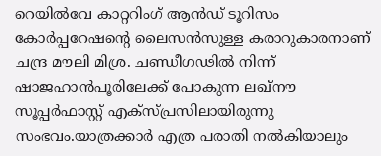റെയിൽവേ കാറ്ററിംഗ് ആൻഡ് ടൂറിസം കോർപ്പറേഷന്റെ ലൈസൻസുള്ള കരാറുകാരനാണ് ചന്ദ്ര മൗലി മിശ്ര. ചണ്ഡീഗഢിൽ നിന്ന് ഷാജഹാൻപൂരിലേക്ക് പോകുന്ന ലഖ്നൗ സൂപ്പർഫാസ്റ്റ് എക്സ്പ്രസിലായിരുന്നു സംഭവം.യാത്രക്കാർ എത്ര പരാതി നൽകിയാലും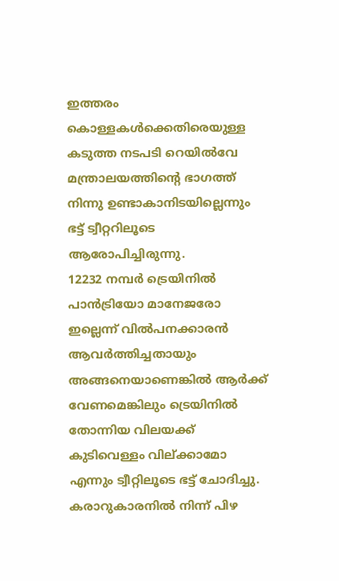ഇത്തരം കൊള്ളകൾക്കെതിരെയുള്ള കടുത്ത നടപടി റെയിൽവേ മന്ത്രാലയത്തിന്റെ ഭാഗത്ത് നിന്നു ഉണ്ടാകാനിടയില്ലെന്നും ഭട്ട് ട്വീറ്ററിലൂടെ ആരോപിച്ചിരുന്നു.
12232 നമ്പർ ട്രെയിനിൽ പാൻട്രിയോ മാനേജരോ ഇല്ലെന്ന് വിൽപനക്കാരൻ ആവർത്തിച്ചതായും അങ്ങനെയാണെങ്കിൽ ആർക്ക് വേണമെങ്കിലും ട്രെയിനിൽ തോന്നിയ വിലയക്ക് കുടിവെള്ളം വില്ക്കാമോ എന്നും ട്വീറ്റിലൂടെ ഭട്ട് ചോദിച്ചു.
കരാറുകാരനിൽ നിന്ന് പിഴ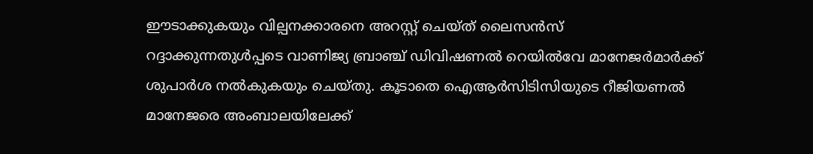ഈടാക്കുകയും വില്പനക്കാരനെ അറസ്റ്റ് ചെയ്ത് ലൈസൻസ് റദ്ദാക്കുന്നതുൾപ്പടെ വാണിജ്യ ബ്രാഞ്ച് ഡിവിഷണൽ റെയിൽവേ മാനേജർമാർക്ക് ശുപാർശ നൽകുകയും ചെയ്തു. കൂടാതെ ഐആർസിടിസിയുടെ റീജിയണൽ മാനേജരെ അംബാലയിലേക്ക്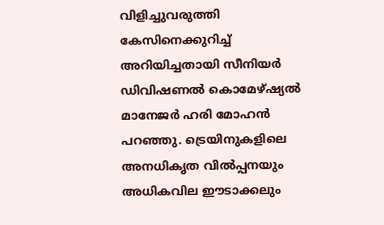വിളിച്ചുവരുത്തി കേസിനെക്കുറിച്ച് അറിയിച്ചതായി സീനിയർ ഡിവിഷണൽ കൊമേഴ്ഷ്യൽ മാനേജർ ഹരി മോഹൻ പറഞ്ഞു. ട്രെയിനുകളിലെ അനധികൃത വിൽപ്പനയും അധികവില ഈടാക്കലും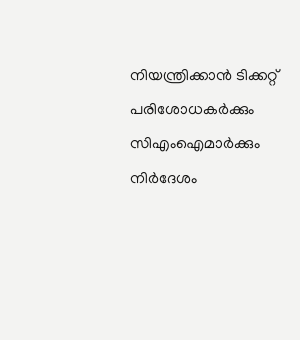നിയന്ത്രിക്കാൻ ടിക്കറ്റ് പരിശോധകർക്കും സിഎംഐമാർക്കും നിർദേശം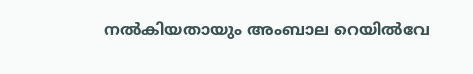നൽകിയതായും അംബാല റെയിൽവേ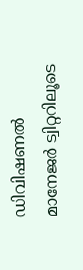ഡിവിഷണൽ മാനേജർ ട്വിറ്ററിലൂടെ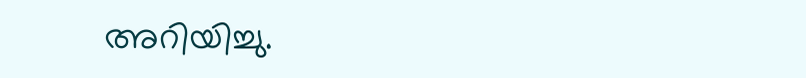അറിയിച്ചു.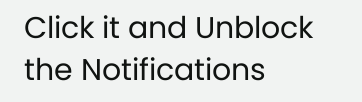Click it and Unblock the Notifications